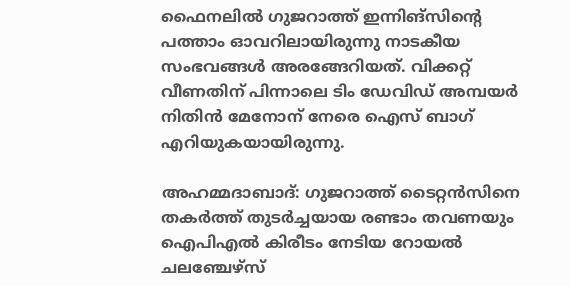ഫൈനലിൽ ഗുജറാത്ത് ഇന്നിങ്സിന്‍റെ പത്താം ഓവറിലായിരുന്നു നാടകീയ സംഭവങ്ങൾ അരങ്ങേറിയത്. വിക്കറ്റ് വീണതിന് പിന്നാലെ ടിം ഡേവിഡ് അമ്പയർ നിതിൻ മേനോന് നേരെ ഐസ് ബാഗ് എറിയുകയായിരുന്നു.

അഹമ്മദാബാദ്: ഗുജറാത്ത് ടൈറ്റൻസിനെ തകർത്ത് തുടർച്ചയായ രണ്ടാം തവണയും ഐപിഎൽ കിരീടം നേടിയ റോയൽ ചലഞ്ചേഴ്സ്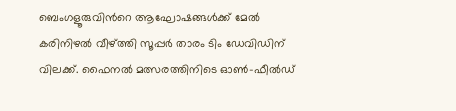ബെംഗളൂരുവിന്‍റെ ആഘോഷങ്ങൾക്ക് മേൽ കരിനിഴൽ വീഴ്ത്തി സൂപ്പർ താരം ടിം ഡേവിഡിന് വിലക്ക്. ഫൈനൽ മത്സരത്തിനിടെ ഓൺ-ഫീൽഡ്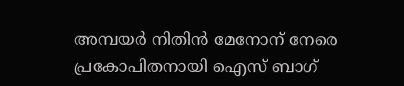അമ്പയർ നിതിൻ മേനോന് നേരെ പ്രകോപിതനായി ഐസ് ബാഗ്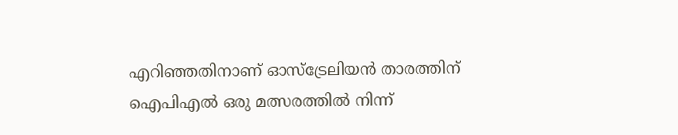എറിഞ്ഞതിനാണ് ഓസ്ട്രേലിയൻ താരത്തിന് ഐപിഎൽ ഒരു മത്സരത്തിൽ നിന്ന്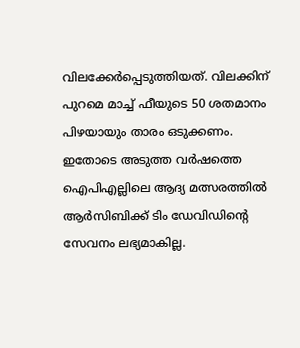വിലക്കേർപ്പെടുത്തിയത്. വിലക്കിന് പുറമെ മാച്ച് ഫീയുടെ 50 ശതമാനം പിഴയായും താരം ഒടുക്കണം. ഇതോടെ അടുത്ത വർഷത്തെ ഐപിഎല്ലിലെ ആദ്യ മത്സരത്തിൽ ആർസിബിക്ക് ടിം ഡേവിഡിന്‍റെ സേവനം ലഭ്യമാകില്ല.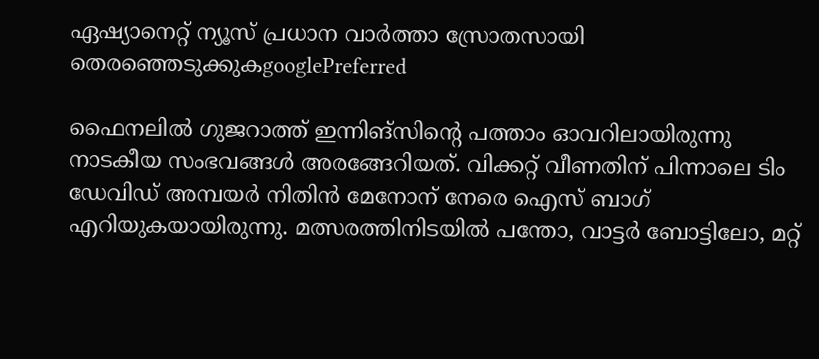ഏഷ്യാനെറ്റ് ന്യൂസ് പ്രധാന വാർത്താ സ്രോതസായി തെരഞ്ഞെടുക്കുകgooglePreferred

ഫൈനലിൽ ഗുജറാത്ത് ഇന്നിങ്സിന്‍റെ പത്താം ഓവറിലായിരുന്നു നാടകീയ സംഭവങ്ങൾ അരങ്ങേറിയത്. വിക്കറ്റ് വീണതിന് പിന്നാലെ ടിം ഡേവിഡ് അമ്പയർ നിതിൻ മേനോന് നേരെ ഐസ് ബാഗ് എറിയുകയായിരുന്നു. മത്സരത്തിനിടയിൽ പന്തോ, വാട്ടർ ബോട്ടിലോ, മറ്റ്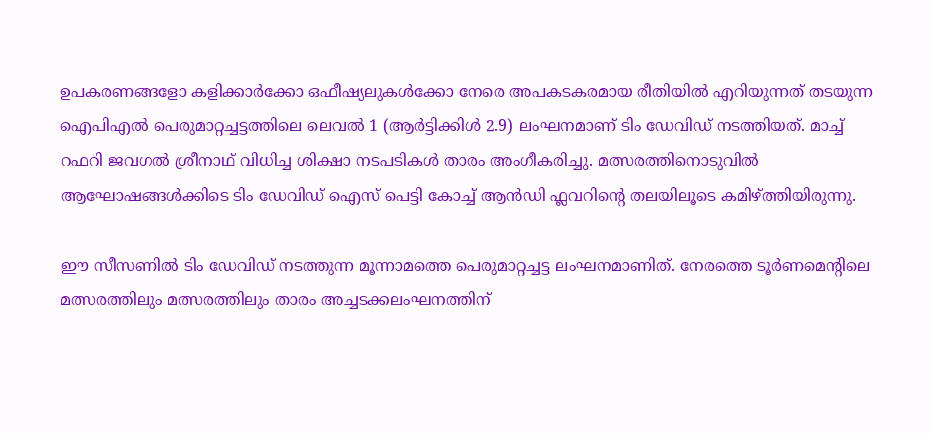ഉപകരണങ്ങളോ കളിക്കാർക്കോ ഒഫീഷ്യലുകൾക്കോ നേരെ അപകടകരമായ രീതിയിൽ എറിയുന്നത് തടയുന്ന ഐപിഎൽ പെരുമാറ്റച്ചട്ടത്തിലെ ലെവൽ 1 (ആർട്ടിക്കിൾ 2.9) ലംഘനമാണ് ടിം ഡേവിഡ് നടത്തിയത്. മാച്ച് റഫറി ജവഗൽ ശ്രീനാഥ് വിധിച്ച ശിക്ഷാ നടപടികൾ താരം അംഗീകരിച്ചു. മത്സരത്തിനൊടുവില്‍ ആഘോഷങ്ങള്‍ക്കിടെ ടിം ഡേവിഡ് ഐസ് പെട്ടി കോച്ച് ആന്‍ഡി ഫ്ലവറിന്‍റെ തലയിലൂടെ കമിഴ്ത്തിയിരുന്നു.

ഈ സീസണിൽ ടിം ഡേവിഡ് നടത്തുന്ന മൂന്നാമത്തെ പെരുമാറ്റച്ചട്ട ലംഘനമാണിത്. നേരത്തെ ടൂർണമെന്‍റിലെ മത്സരത്തിലും മത്സരത്തിലും താരം അച്ചടക്കലംഘനത്തിന്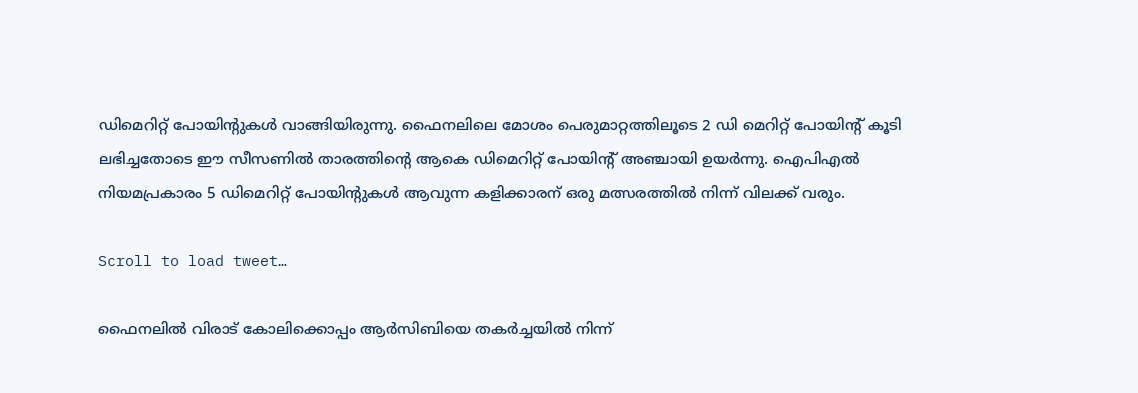ഡിമെറിറ്റ് പോയിന്‍റുകൾ വാങ്ങിയിരുന്നു. ഫൈനലിലെ മോശം പെരുമാറ്റത്തിലൂടെ 2 ഡി മെറിറ്റ് പോയിന്റ് കൂടി ലഭിച്ചതോടെ ഈ സീസണിൽ താരത്തിന്‍റെ ആകെ ഡിമെറിറ്റ് പോയിന്‍റ് അഞ്ചായി ഉയർന്നു. ഐപിഎൽ നിയമപ്രകാരം 5 ഡിമെറിറ്റ് പോയിന്‍റുകൾ ആവുന്ന കളിക്കാരന് ഒരു മത്സരത്തിൽ നിന്ന് വിലക്ക് വരും.

Scroll to load tweet…

ഫൈനലിൽ വിരാട് കോലിക്കൊപ്പം ആർസിബിയെ തകർച്ചയിൽ നിന്ന്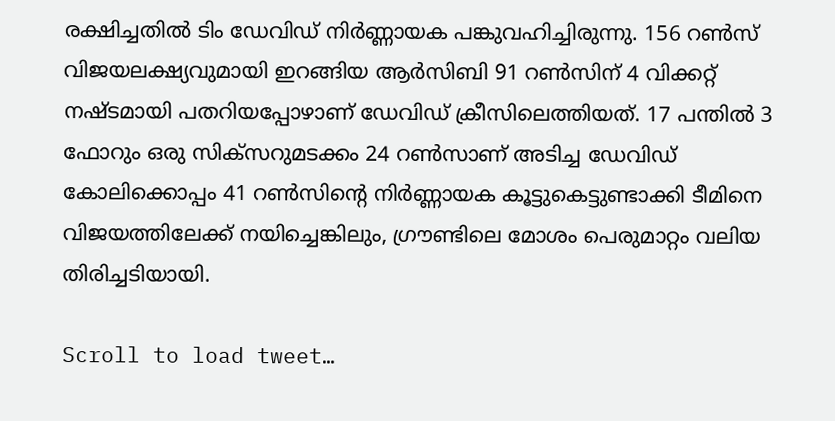രക്ഷിച്ചതിൽ ടിം ഡേവിഡ് നിർണ്ണായക പങ്കുവഹിച്ചിരുന്നു. 156 റൺസ് വിജയലക്ഷ്യവുമായി ഇറങ്ങിയ ആർസിബി 91 റൺസിന് 4 വിക്കറ്റ് നഷ്ടമായി പതറിയപ്പോഴാണ് ഡേവിഡ് ക്രീസിലെത്തിയത്. 17 പന്തിൽ 3 ഫോറും ഒരു സിക്സറുമടക്കം 24 റൺസാണ് അടിച്ച ഡേവിഡ് കോലിക്കൊപ്പം 41 റൺസിന്‍റെ നിർണ്ണായക കൂട്ടുകെട്ടുണ്ടാക്കി ടീമിനെ വിജയത്തിലേക്ക് നയിച്ചെങ്കിലും, ഗ്രൗണ്ടിലെ മോശം പെരുമാറ്റം വലിയ തിരിച്ചടിയായി.

Scroll to load tweet…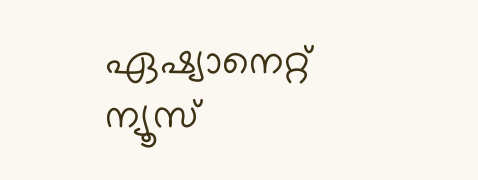ഏഷ്യാനെറ്റ് ന്യൂസ്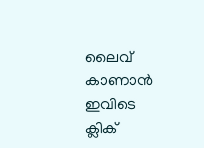ലൈവ് കാണാന്‍ ഇവിടെ ക്ലിക്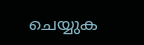ചെയ്യുക